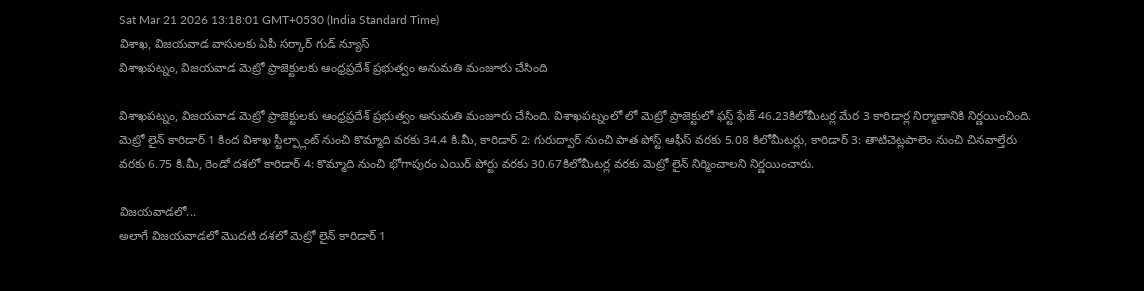Sat Mar 21 2026 13:18:01 GMT+0530 (India Standard Time)
విశాఖ, విజయవాడ వాసులకు ఏపీ సర్కార్ గుడ్ న్యూస్
విశాఖపట్నం, విజయవాడ మెట్రో ప్రాజెక్టులకు ఆంధ్రప్రదేశ్ ప్రభుత్వం అనుమతి మంజూరు చేసింది

విశాఖపట్నం, విజయవాడ మెట్రో ప్రాజెక్టులకు ఆంధ్రప్రదేశ్ ప్రభుత్వం అనుమతి మంజూరు చేసింది. విశాఖపట్నంలో లో మెట్రో ప్రాజెక్టులో ఫస్ట్ ఫేజ్ 46.23కిలోమీటర్ల మేర 3 కారిడార్ల నిర్మాణానికి నిర్ణయించింది. మెట్రో లైన్ కారిడార్ 1 కింద విశాఖ స్టీల్ప్లాంట్ నుంచి కొమ్మాది వరకు 34.4 కి.మీ, కారిడార్ 2: గురుద్వార్ నుంచి పాత పోస్ట్ ఆఫీస్ వరకు 5.08 కిలోమీటర్లు, కారిడార్ 3: తాటిచెట్లపాలెం నుంచి చినవాల్తేరు వరకు 6.75 కి.మీ, రెండో దశలో కారిడార్ 4: కొమ్మాది నుంచి భోగాపురం ఎయిర్ పోర్టు వరకు 30.67కిలోమీటర్ల వరకు మెట్రో లైన్ నిర్మించాలని నిర్ణయించారు.

విజయవాడలో...
అలాగే విజయవాడలో మొదటి దశలో మెట్రో లైన్ కారిడార్ 1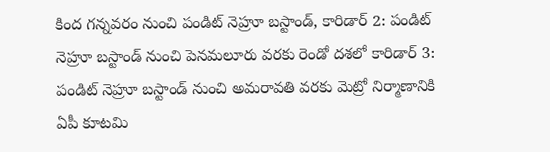కింద గన్నవరం నుంచి పండిట్ నెహ్రూ బస్టాండ్, కారిడార్ 2: పండిట్ నెహ్రూ బస్టాండ్ నుంచి పెనమలూరు వరకు రెండో దశలో కారిడార్ 3: పండిట్ నెహ్రూ బస్టాండ్ నుంచి అమరావతి వరకు మెట్రో నిర్మాణానికి ఏపీ కూటమి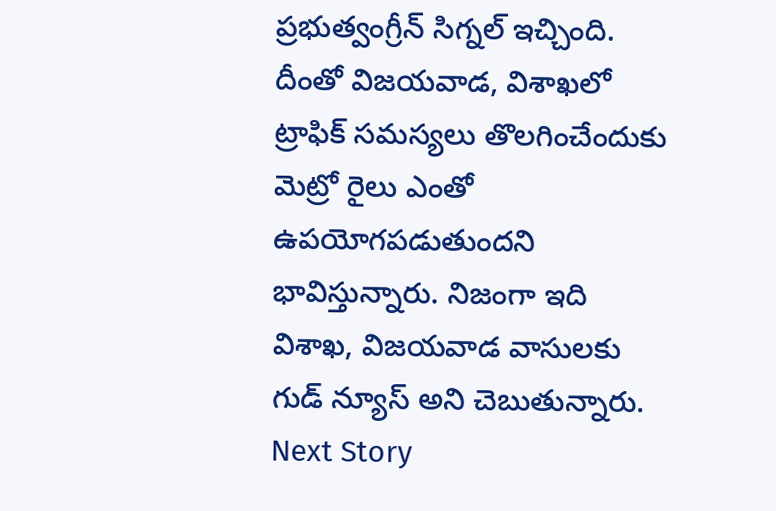ప్రభుత్వంగ్రీన్ సిగ్నల్ ఇచ్చింది. దీంతో విజయవాడ, విశాఖలో ట్రాఫిక్ సమస్యలు తొలగించేందుకు మెట్రో రైలు ఎంతో ఉపయోగపడుతుందని భావిస్తున్నారు. నిజంగా ఇది విశాఖ, విజయవాడ వాసులకు గుడ్ న్యూస్ అని చెబుతున్నారు.
Next Story